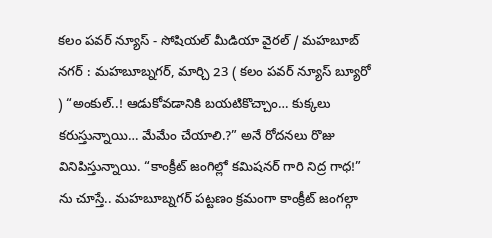కలం పవర్ న్యూస్ - సోషియల్ మీడియా వైరల్ / మహబూబ్ నగర్ : మహబూబ్నగర్, మార్చి 23 ( కలం పవర్ న్యూస్ బ్యూరో ) “అంకుల్..! ఆడుకోవడానికి బయటికొచ్చాం… కుక్కలు కరుస్తున్నాయి… మేమేం చేయాలి.?” అనే రోదనలు రొజు వినిపిస్తున్నాయి. “కాంక్రీట్ జంగిల్లో కమిషనర్ గారి నిద్ర గాధ!” ను చూస్తే.. మహబూబ్నగర్ పట్టణం క్రమంగా కాంక్రీట్ జంగల్గా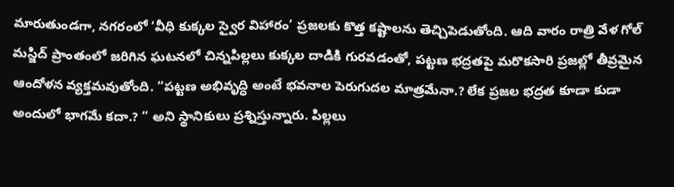మారుతుండగా, నగరంలో ‘వీధి కుక్కల స్వైర విహారం’ ప్రజలకు కొత్త కష్టాలను తెచ్చిపెడుతోంది. ఆది వారం రాత్రి వేళ గోల్ మస్జిద్ ప్రాంతంలో జరిగిన ఘటనలో చిన్నపిల్లలు కుక్కల దాడికి గురవడంతో, పట్టణ భద్రతపై మరొకసారి ప్రజల్లో తీవ్రమైన ఆందోళన వ్యక్తమవుతోంది. “పట్టణ అభివృద్ధి అంటే భవనాల పెరుగుదల మాత్రమేనా.? లేక ప్రజల భద్రత కూడా కుడా అందులో భాగమే కదా.? ” అని స్థానికులు ప్రశ్నిస్తున్నారు. పిల్లలు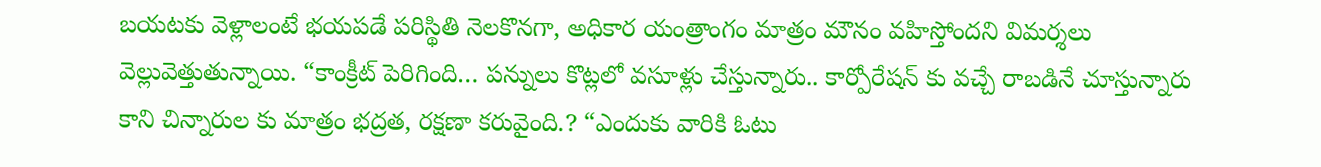బయటకు వెళ్లాలంటే భయపడే పరిస్థితి నెలకొనగా, అధికార యంత్రాంగం మాత్రం మౌనం వహిస్తోందని విమర్శలు వెల్లువెత్తుతున్నాయి. “కాంక్రీట్ పెరిగింది… పన్నులు కొట్లలో వసూళ్లు చేస్తున్నారు.. కార్పోరేషన్ కు వచ్చే రాబడినే చూస్తున్నారు కాని చిన్నారుల కు మాత్రం భద్రత, రక్షణా కరువైంది.? “ఎందుకు వారికి ఓటు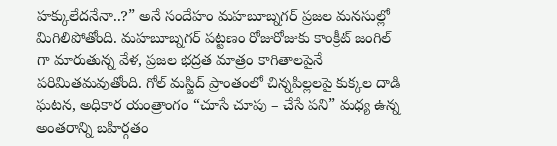హక్కులేదనేనా..?” అనే సందేహం మహబూబ్నగర్ ప్రజల మనసుల్లో మిగిలిపోతోంది. మహబూబ్నగర్ పట్టణం రోజురోజుకు కాంక్రీట్ జంగిల్ గా మారుతున్న వేళ, ప్రజల భద్రత మాత్రం కాగితాలపైనే పరిమితమవుతోంది. గోల్ మస్జిద్ ప్రాంతంలో చిన్నపిల్లలపై కుక్కల దాడి ఘటన, అధికార యంత్రాంగం “చూసే చూపు – చేసే పని” మధ్య ఉన్న అంతరాన్ని బహిర్గతం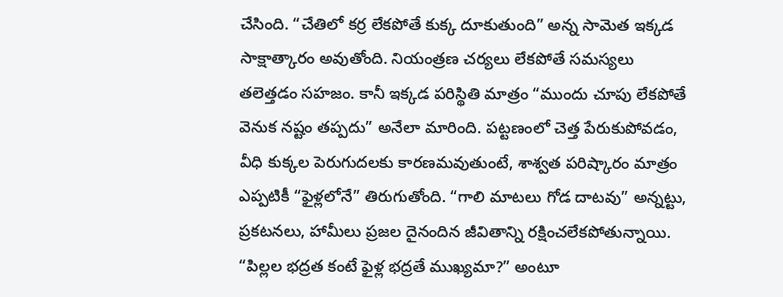చేసింది. “చేతిలో కర్ర లేకపోతే కుక్క దూకుతుంది” అన్న సామెత ఇక్కడ సాక్షాత్కారం అవుతోంది. నియంత్రణ చర్యలు లేకపోతే సమస్యలు తలెత్తడం సహజం. కానీ ఇక్కడ పరిస్థితి మాత్రం “ముందు చూపు లేకపోతే వెనుక నష్టం తప్పదు” అనేలా మారింది. పట్టణంలో చెత్త పేరుకుపోవడం, వీధి కుక్కల పెరుగుదలకు కారణమవుతుంటే, శాశ్వత పరిష్కారం మాత్రం ఎప్పటికీ “ఫైళ్లలోనే” తిరుగుతోంది. “గాలి మాటలు గోడ దాటవు” అన్నట్టు, ప్రకటనలు, హామీలు ప్రజల దైనందిన జీవితాన్ని రక్షించలేకపోతున్నాయి. “పిల్లల భద్రత కంటే ఫైళ్ల భద్రతే ముఖ్యమా?” అంటూ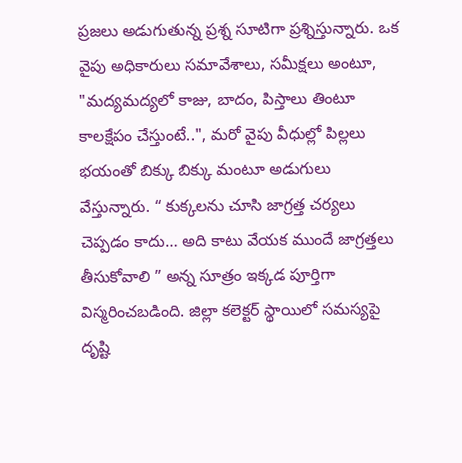ప్రజలు అడుగుతున్న ప్రశ్న సూటిగా ప్రశ్నిస్తున్నారు. ఒక వైపు అధికారులు సమావేశాలు, సమీక్షలు అంటూ, "మద్యమద్యలో కాజు, బాదం, పిస్తాలు తింటూ కాలక్షేపం చేస్తుంటే..", మరో వైపు వీధుల్లో పిల్లలు భయంతో బిక్కు బిక్కు మంటూ అడుగులు వేస్తున్నారు. “ కుక్కలను చూసి జాగ్రత్త చర్యలు చెప్పడం కాదు… అది కాటు వేయక ముందే జాగ్రత్తలు తీసుకోవాలి ” అన్న సూత్రం ఇక్కడ పూర్తిగా విస్మరించబడింది. జిల్లా కలెక్టర్ స్థాయిలో సమస్యపై దృష్టి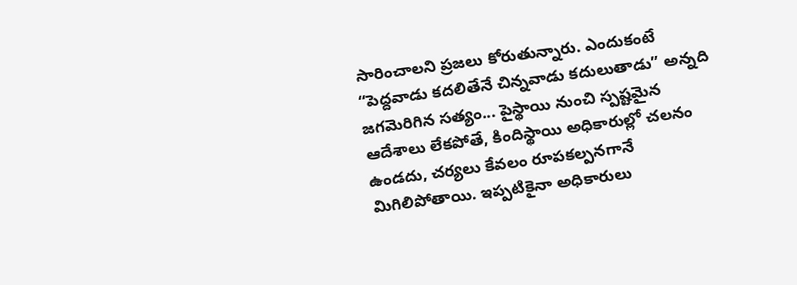సారించాలని ప్రజలు కోరుతున్నారు. ఎందుకంటే “పెద్దవాడు కదలితేనే చిన్నవాడు కదులుతాడు” అన్నది జగమెరిగిన సత్యం... పైస్థాయి నుంచి స్పష్టమైన ఆదేశాలు లేకపోతే, కిందిస్థాయి అధికారుల్లో చలనం ఉండదు, చర్యలు కేవలం రూపకల్పనగానే మిగిలిపోతాయి. ఇప్పటికైనా అధికారులు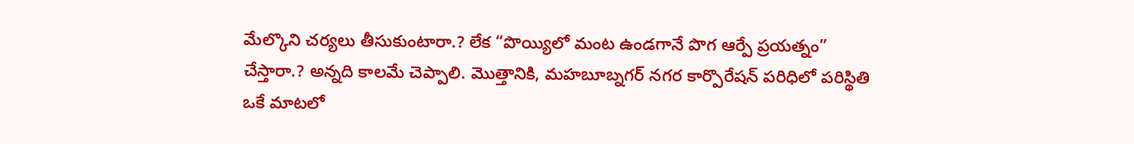మేల్కొని చర్యలు తీసుకుంటారా.? లేక “పొయ్యిలో మంట ఉండగానే పొగ ఆర్పే ప్రయత్నం” చేస్తారా.? అన్నది కాలమే చెప్పాలి. మొత్తానికి, మహబూబ్నగర్ నగర కార్పొరేషన్ పరిధిలో పరిస్థితి ఒకే మాటలో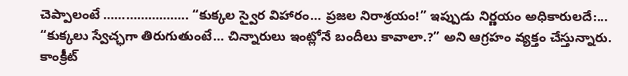చెప్పాలంటే ………………….. “కుక్కల స్వైర విహారం… ప్రజల నిరాశ్రయం!” ఇప్పుడు నిర్ణయం అధికారులదే:... “కుక్కలు స్వేచ్ఛగా తిరుగుతుంటే… చిన్నారులు ఇంట్లోనే బందీలు కావాలా.?” అని ఆగ్రహం వ్యక్తం చేస్తున్నారు. కాంక్రీట్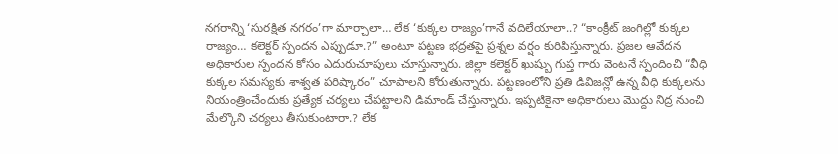నగరాన్ని ‘సురక్షిత నగరం’గా మార్చాలా… లేక ‘కుక్కల రాజ్యం’గానే వదిలేయాలా..? “కాంక్రీట్ జంగిల్లో కుక్కల రాజ్యం… కలెక్టర్ స్పందన ఎప్పుడూ.?” అంటూ పట్టణ భద్రతపై ప్రశ్నల వర్షం కురిపిస్తున్నారు. ప్రజల ఆవేదన అధికారుల స్పందన కోసం ఎదురుచూపులు చూస్తున్నారు. జిల్లా కలెక్టర్ ఖుష్బు గుప్త గారు వెంటనే స్పందించి “వీధి కుక్కల సమస్యకు శాశ్వత పరిష్కారం” చూపాలని కోరుతున్నారు. పట్టణంలోని ప్రతి డివిజన్లో ఉన్న వీధి కుక్కలను నియంత్రించేందుకు ప్రత్యేక చర్యలు చేపట్టాలని డిమాండ్ చేస్తున్నారు. ఇప్పటికైనా అధికారులు మొద్దు నిద్ర నుంచి మేల్కొని చర్యలు తీసుకుంటారా.? లేక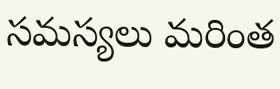సమస్యలు మరింత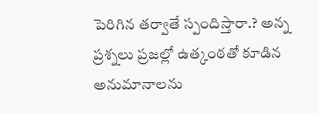పెరిగిన తర్వాతే స్పందిస్తారా.? అన్న ప్రశ్నలు ప్రజల్లో ఉత్కంఠతో కూడిన అనుమానాలను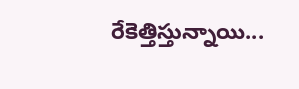రేకెత్తిస్తున్నాయి...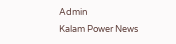Admin
Kalam Power News